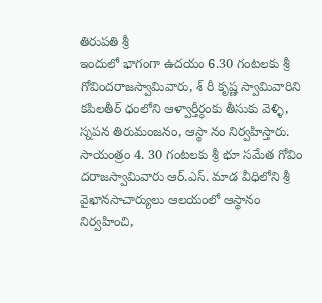తిరుపతి శ్రీ
ఇందులో భాగంగా ఉదయం 6.30 గంటలకు శ్రీ గోవిందరాజస్వామివారు, శ్ రీ కృష్ణ స్వామివారిని కపిలతీర్ ధంలోని ఆళ్వార్తీర్ధంకు తీసుకు వెళ్ళి, స్నపన తిరుమంజనం, ఆస్థా నం నిర్వహిస్తారు. సాయంత్రం 4. 30 గంటలకు శ్రీ భూ సమేత గోవిం దరాజస్వామివారు ఆర్.ఎస్. మాడ వీధిలోని శ్రీ వైఖానసాచార్యులు ఆలయంలో ఆస్థానం నిర్వహించి,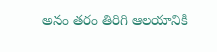అనం తరం తిరిగి ఆలయానికి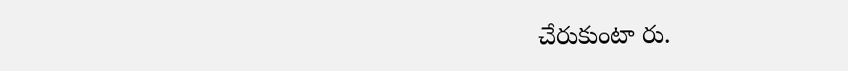చేరుకుంటా రు.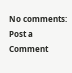No comments:
Post a Comment